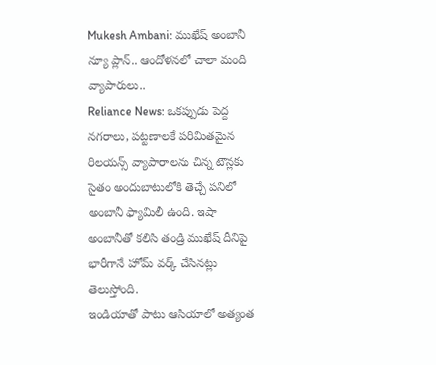Mukesh Ambani: ముఖేష్ అంబానీ న్యూ ప్లాన్.. ఆందోళనలో చాలా మంది వ్యాపారులు..
Reliance News: ఒకప్పుడు పెద్ద నగరాలు, పట్టణాలకే పరిమితమైన రిలయన్స్ వ్యాపారాలను చిన్న టౌన్లకు సైతం అందుబాటులోకి తెచ్చే పనిలో అంబానీ ఫ్యామిలీ ఉంది. ఇషా అంబానీతో కలిసి తండ్రి ముఖేష్ దీనిపై భారీగానే హోమ్ వర్క్ చేసినట్లు తెలుస్తోంది.
ఇండియాతో పాటు ఆసియాలో అత్యంత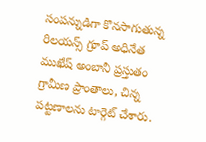సంపన్నుడిగా కొనసాగుతున్న రిలయన్స్ గ్రూప్ అధినేత ముఖేష్ అంబానీ ప్రస్తుతం గ్రామీణ ప్రాంతాలు, చిన్న పట్టణాలను టార్గెట్ చేశారు.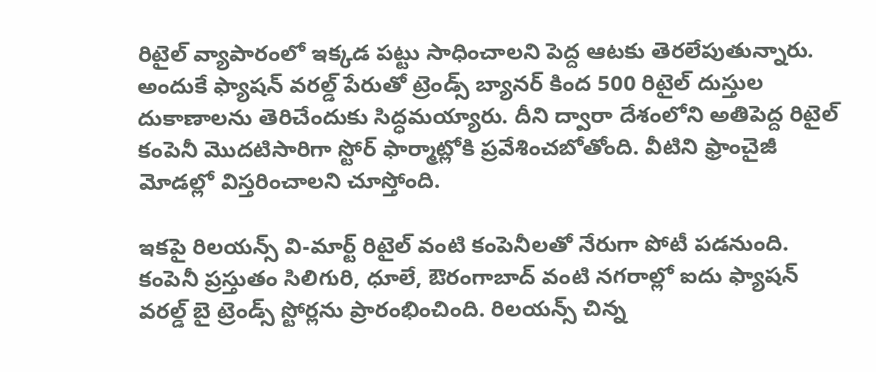రిటైల్ వ్యాపారంలో ఇక్కడ పట్టు సాధించాలని పెద్ద ఆటకు తెరలేపుతున్నారు. అందుకే ఫ్యాషన్ వరల్డ్ పేరుతో ట్రెండ్స్ బ్యానర్ కింద 500 రిటైల్ దుస్తుల దుకాణాలను తెరిచేందుకు సిద్ధమయ్యారు. దీని ద్వారా దేశంలోని అతిపెద్ద రిటైల్ కంపెనీ మొదటిసారిగా స్టోర్ ఫార్మాట్లోకి ప్రవేశించబోతోంది. వీటిని ఫ్రాంచైజీ మోడల్లో విస్తరించాలని చూస్తోంది.

ఇకపై రిలయన్స్ వి-మార్ట్ రిటైల్ వంటి కంపెనీలతో నేరుగా పోటీ పడనుంది. కంపెనీ ప్రస్తుతం సిలిగురి, ధూలే, ఔరంగాబాద్ వంటి నగరాల్లో ఐదు ఫ్యాషన్ వరల్డ్ బై ట్రెండ్స్ స్టోర్లను ప్రారంభించింది. రిలయన్స్ చిన్న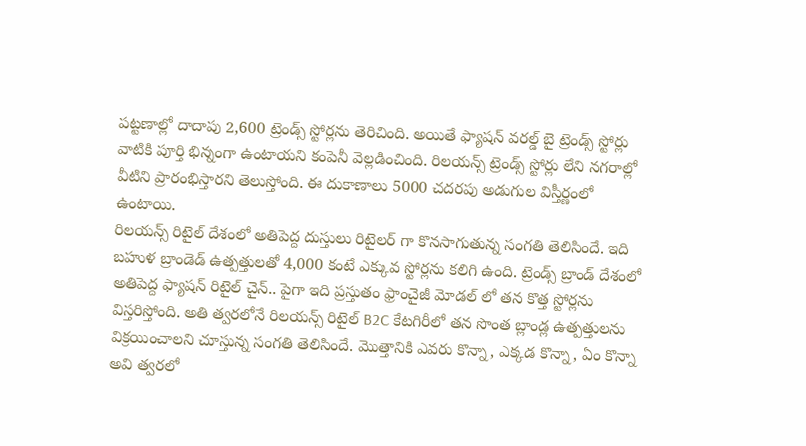పట్టణాల్లో దాదాపు 2,600 ట్రెండ్స్ స్టోర్లను తెరిచింది. అయితే ఫ్యాషన్ వరల్డ్ బై ట్రెండ్స్ స్టోర్లు వాటికి పూర్తి భిన్నంగా ఉంటాయని కంపెనీ వెల్లడించింది. రిలయన్స్ ట్రెండ్స్ స్టోర్లు లేని నగరాల్లో వీటిని ప్రారంభిస్తారని తెలుస్తోంది. ఈ దుకాణాలు 5000 చదరపు అడుగుల విస్తీర్ణంలో ఉంటాయి.
రిలయన్స్ రిటైల్ దేశంలో అతిపెద్ద దుస్తులు రిటైలర్ గా కొనసాగుతున్న సంగతి తెలిసిందే. ఇది బహుళ బ్రాండెడ్ ఉత్పత్తులతో 4,000 కంటే ఎక్కువ స్టోర్లను కలిగి ఉంది. ట్రెండ్స్ బ్రాండ్ దేశంలో అతిపెద్ద ఫ్యాషన్ రిటైల్ చైన్.. పైగా ఇది ప్రస్తుతం ఫ్రాంచైజీ మోడల్ లో తన కొత్త స్టోర్లను విస్తరిస్తోంది. అతి త్వరలోనే రిలయన్స్ రిటైల్ B2C కేటగిరీలో తన సొంత బ్లాండ్ల ఉత్పత్తులను విక్రయించాలని చూస్తున్న సంగతి తెలిసిందే. మెుత్తానికి ఎవరు కొన్నా, ఎక్కడ కొన్నా, ఏం కొన్నా అవి త్వరలో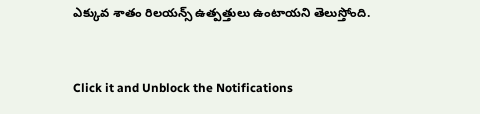ఎక్కువ శాతం రిలయన్స్ ఉత్పత్తులు ఉంటాయని తెలుస్తోంది.


Click it and Unblock the Notifications